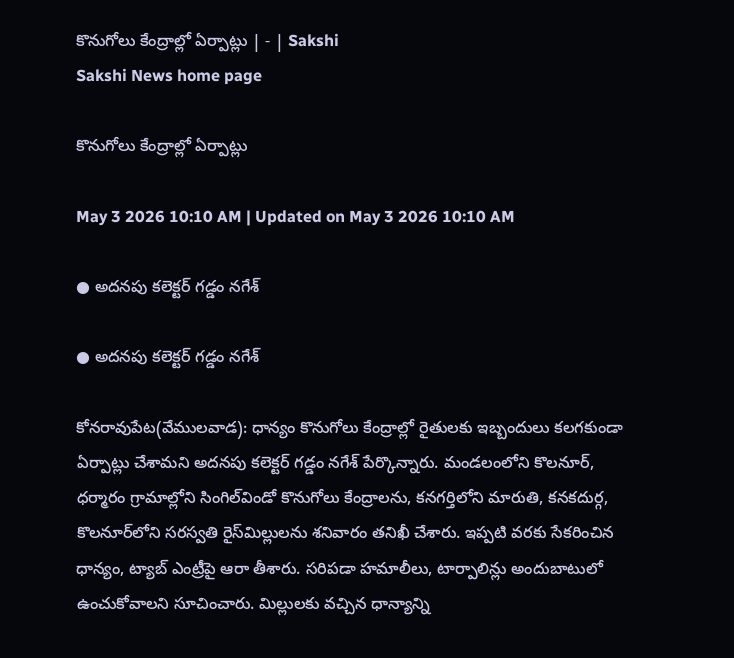కొనుగోలు కేంద్రాల్లో ఏర్పాట్లు | - | Sakshi
Sakshi News home page

కొనుగోలు కేంద్రాల్లో ఏర్పాట్లు

May 3 2026 10:10 AM | Updated on May 3 2026 10:10 AM

● అదనపు కలెక్టర్‌ గడ్డం నగేశ్‌

● అదనపు కలెక్టర్‌ గడ్డం నగేశ్‌

కోనరావుపేట(వేములవాడ): ధాన్యం కొనుగోలు కేంద్రాల్లో రైతులకు ఇబ్బందులు కలగకుండా ఏర్పాట్లు చేశామని అదనపు కలెక్టర్‌ గడ్డం నగేశ్‌ పేర్కొన్నారు. మండలంలోని కొలనూర్‌, ధర్మారం గ్రామాల్లోని సింగిల్‌విండో కొనుగోలు కేంద్రాలను, కనగర్తిలోని మారుతి, కనకదుర్గ, కొలనూర్‌లోని సరస్వతి రైస్‌మిల్లులను శనివారం తనిఖీ చేశారు. ఇప్పటి వరకు సేకరించిన ధాన్యం, ట్యాబ్‌ ఎంట్రీపై ఆరా తీశారు. సరిపడా హమాలీలు, టార్పాలిన్లు అందుబాటులో ఉంచుకోవాలని సూచించారు. మిల్లులకు వచ్చిన ధాన్యాన్ని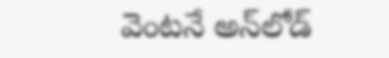వెంటనే అన్‌లోడ్‌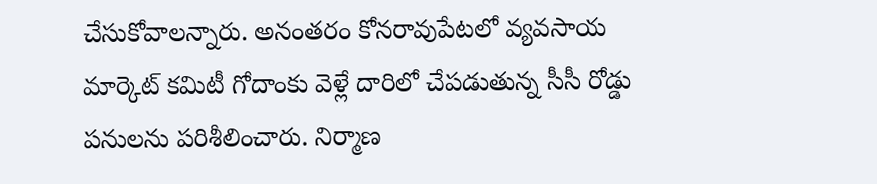చేసుకోవాలన్నారు. అనంతరం కోనరావుపేటలో వ్యవసాయ మార్కెట్‌ కమిటీ గోదాంకు వెళ్లే దారిలో చేపడుతున్న సీసీ రోడ్డు పనులను పరిశీలించారు. నిర్మాణ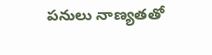పనులు నాణ్యతతో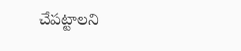చేపట్టాలని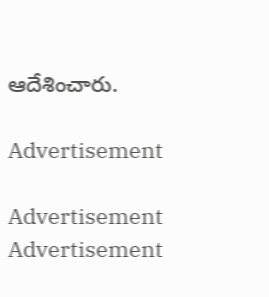ఆదేశించారు.

Advertisement

Advertisement
Advertisement